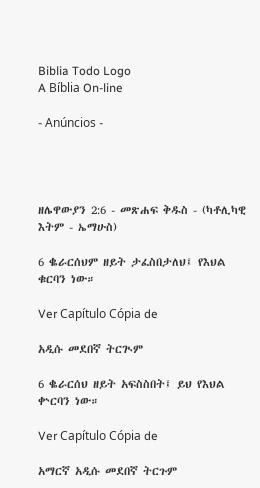Biblia Todo Logo
A Bíblia On-line

- Anúncios -




ዘሌዋውያን 2:6 - መጽሐፍ ቅዱስ - (ካቶሊካዊ እትም - ኤማሁስ)

6 ቈራርሰህም ዘይት ታፈስበታለህ፤ የእህል ቁርባን ነው።

Ver Capítulo Cópia de

አዲሱ መደበኛ ትርጒም

6 ቈራርሰህ ዘይት አፍስስበት፤ ይህ የእህል ቍርባን ነው።

Ver Capítulo Cópia de

አማርኛ አዲሱ መደበኛ ትርጉም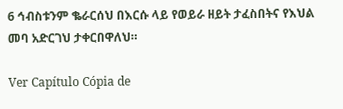6 ኅብስቱንም ቈራርሰህ በእርሱ ላይ የወይራ ዘይት ታፈስበትና የእህል መባ አድርገህ ታቀርበዋለህ።

Ver Capítulo Cópia de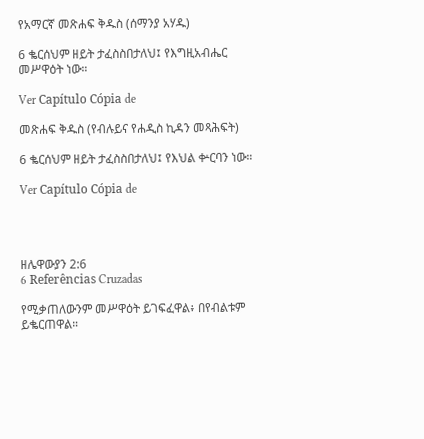የአማርኛ መጽሐፍ ቅዱስ (ሰማንያ አሃዱ)

6 ቈርሰህም ዘይት ታፈስስበታለህ፤ የእግዚአብሔር መሥዋዕት ነው።

Ver Capítulo Cópia de

መጽሐፍ ቅዱስ (የብሉይና የሐዲስ ኪዳን መጻሕፍት)

6 ቈርሰህም ዘይት ታፈስስበታለህ፤ የእህል ቍርባን ነው።

Ver Capítulo Cópia de




ዘሌዋውያን 2:6
6 Referências Cruzadas

የሚቃጠለውንም መሥዋዕት ይገፍፈዋል፥ በየብልቱም ይቈርጠዋል።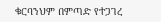ቁርባንህም በምጣድ የተጋገረ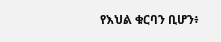የእህል ቁርባን ቢሆን፥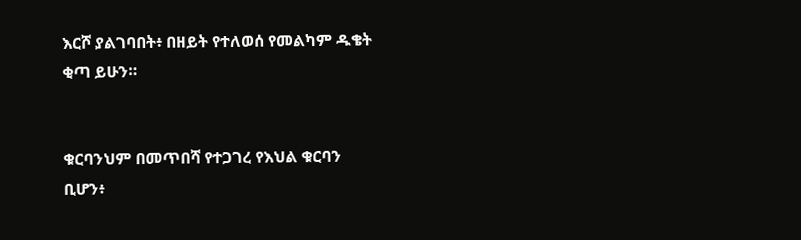እርሾ ያልገባበት፥ በዘይት የተለወሰ የመልካም ዱቄት ቂጣ ይሁን።


ቁርባንህም በመጥበሻ የተጋገረ የእህል ቁርባን ቢሆን፥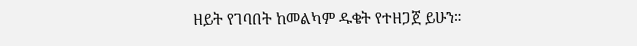ዘይት የገባበት ከመልካም ዱቄት የተዘጋጀ ይሁን።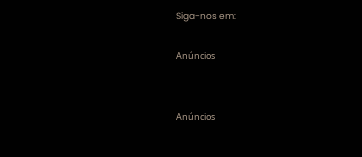Siga-nos em:

Anúncios


Anúncios